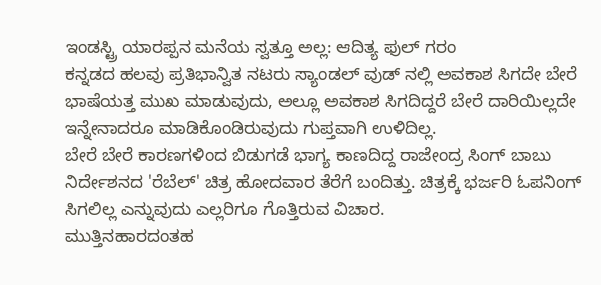ಇಂಡಸ್ಟ್ರಿ ಯಾರಪ್ಪನ ಮನೆಯ ಸ್ವತ್ತೂ ಅಲ್ಲ: ಆದಿತ್ಯ ಫುಲ್ ಗರಂ
ಕನ್ನಡದ ಹಲವು ಪ್ರತಿಭಾನ್ವಿತ ನಟರು ಸ್ಯಾಂಡಲ್ ವುಡ್ ನಲ್ಲಿ ಅವಕಾಶ ಸಿಗದೇ ಬೇರೆ ಭಾಷೆಯತ್ತ ಮುಖ ಮಾಡುವುದು, ಅಲ್ಲೂ ಅವಕಾಶ ಸಿಗದಿದ್ದರೆ ಬೇರೆ ದಾರಿಯಿಲ್ಲದೇ ಇನ್ನೇನಾದರೂ ಮಾಡಿಕೊಂಡಿರುವುದು ಗುಪ್ತವಾಗಿ ಉಳಿದಿಲ್ಲ.
ಬೇರೆ ಬೇರೆ ಕಾರಣಗಳಿಂದ ಬಿಡುಗಡೆ ಭಾಗ್ಯ ಕಾಣದಿದ್ದ ರಾಜೇಂದ್ರ ಸಿಂಗ್ ಬಾಬು ನಿರ್ದೇಶನದ 'ರೆಬೆಲ್' ಚಿತ್ರ ಹೋದವಾರ ತೆರೆಗೆ ಬಂದಿತ್ತು. ಚಿತ್ರಕ್ಕೆ ಭರ್ಜರಿ ಓಪನಿಂಗ್ ಸಿಗಲಿಲ್ಲ ಎನ್ನುವುದು ಎಲ್ಲರಿಗೂ ಗೊತ್ತಿರುವ ವಿಚಾರ.
ಮುತ್ತಿನಹಾರದಂತಹ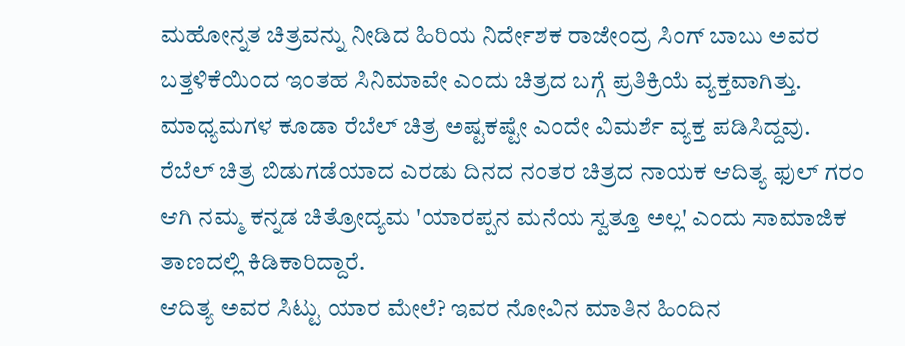ಮಹೋನ್ನತ ಚಿತ್ರವನ್ನು ನೀಡಿದ ಹಿರಿಯ ನಿರ್ದೇಶಕ ರಾಜೇಂದ್ರ ಸಿಂಗ್ ಬಾಬು ಅವರ ಬತ್ತಳಿಕೆಯಿಂದ ಇಂತಹ ಸಿನಿಮಾವೇ ಎಂದು ಚಿತ್ರದ ಬಗ್ಗೆ ಪ್ರತಿಕ್ರಿಯೆ ವ್ಯಕ್ತವಾಗಿತ್ತು. ಮಾಧ್ಯಮಗಳ ಕೂಡಾ ರೆಬೆಲ್ ಚಿತ್ರ ಅಷ್ಟಕಷ್ಟೇ ಎಂದೇ ವಿಮರ್ಶೆ ವ್ಯಕ್ತ ಪಡಿಸಿದ್ದವು.
ರೆಬೆಲ್ ಚಿತ್ರ ಬಿಡುಗಡೆಯಾದ ಎರಡು ದಿನದ ನಂತರ ಚಿತ್ರದ ನಾಯಕ ಆದಿತ್ಯ ಫುಲ್ ಗರಂ ಆಗಿ ನಮ್ಮ ಕನ್ನಡ ಚಿತ್ರೋದ್ಯಮ 'ಯಾರಪ್ಪನ ಮನೆಯ ಸ್ವತ್ತೂ ಅಲ್ಲ' ಎಂದು ಸಾಮಾಜಿಕ ತಾಣದಲ್ಲಿ ಕಿಡಿಕಾರಿದ್ದಾರೆ.
ಆದಿತ್ಯ ಅವರ ಸಿಟ್ಟು ಯಾರ ಮೇಲೆ? ಇವರ ನೋವಿನ ಮಾತಿನ ಹಿಂದಿನ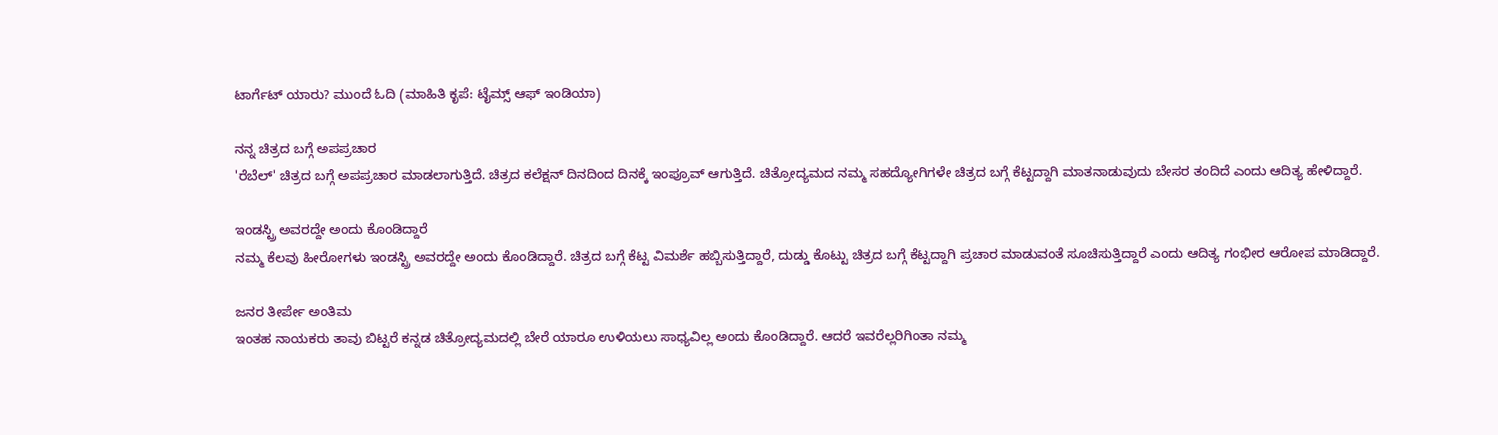ಟಾರ್ಗೆಟ್ ಯಾರು? ಮುಂದೆ ಓದಿ (ಮಾಹಿತಿ ಕೃಪೆ: ಟೈಮ್ಸ್ ಆಫ್ ಇಂಡಿಯಾ)

ನನ್ನ ಚಿತ್ರದ ಬಗ್ಗೆ ಅಪಪ್ರಚಾರ
'ರೆಬೆಲ್' ಚಿತ್ರದ ಬಗ್ಗೆ ಅಪಪ್ರಚಾರ ಮಾಡಲಾಗುತ್ತಿದೆ. ಚಿತ್ರದ ಕಲೆಕ್ಷನ್ ದಿನದಿಂದ ದಿನಕ್ಕೆ ಇಂಪ್ರೂವ್ ಆಗುತ್ತಿದೆ. ಚಿತ್ರೋದ್ಯಮದ ನಮ್ಮ ಸಹದ್ಯೋಗಿಗಳೇ ಚಿತ್ರದ ಬಗ್ಗೆ ಕೆಟ್ಟದ್ದಾಗಿ ಮಾತನಾಡುವುದು ಬೇಸರ ತಂದಿದೆ ಎಂದು ಆದಿತ್ಯ ಹೇಳಿದ್ದಾರೆ.

ಇಂಡಸ್ಟ್ರಿ ಅವರದ್ದೇ ಅಂದು ಕೊಂಡಿದ್ದಾರೆ
ನಮ್ಮ ಕೆಲವು ಹೀರೋಗಳು ಇಂಡಸ್ಟ್ರಿ ಅವರದ್ದೇ ಅಂದು ಕೊಂಡಿದ್ದಾರೆ. ಚಿತ್ರದ ಬಗ್ಗೆ ಕೆಟ್ಟ ವಿಮರ್ಶೆ ಹಬ್ಬಿಸುತ್ತಿದ್ದಾರೆ, ದುಡ್ಡು ಕೊಟ್ಟು ಚಿತ್ರದ ಬಗ್ಗೆ ಕೆಟ್ಟದ್ದಾಗಿ ಪ್ರಚಾರ ಮಾಡುವಂತೆ ಸೂಚಿಸುತ್ತಿದ್ದಾರೆ ಎಂದು ಆದಿತ್ಯ ಗಂಭೀರ ಆರೋಪ ಮಾಡಿದ್ದಾರೆ.

ಜನರ ತೀರ್ಪೇ ಅಂತಿಮ
ಇಂತಹ ನಾಯಕರು ತಾವು ಬಿಟ್ಟರೆ ಕನ್ನಡ ಚಿತ್ರೋದ್ಯಮದಲ್ಲಿ ಬೇರೆ ಯಾರೂ ಉಳಿಯಲು ಸಾಧ್ಯವಿಲ್ಲ ಅಂದು ಕೊಂಡಿದ್ದಾರೆ. ಆದರೆ ಇವರೆಲ್ಲರಿಗಿಂತಾ ನಮ್ಮ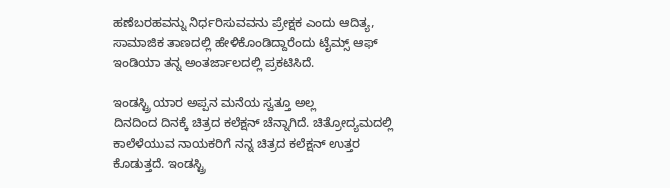ಹಣೆಬರಹವನ್ನು ನಿರ್ಧರಿಸುವವನು ಪ್ರೇಕ್ಷಕ ಎಂದು ಆದಿತ್ಯ, ಸಾಮಾಜಿಕ ತಾಣದಲ್ಲಿ ಹೇಳಿಕೊಂಡಿದ್ದಾರೆಂದು ಟೈಮ್ಸ್ ಆಫ್ ಇಂಡಿಯಾ ತನ್ನ ಅಂತರ್ಜಾಲದಲ್ಲಿ ಪ್ರಕಟಿಸಿದೆ.

ಇಂಡಸ್ಟ್ರಿ ಯಾರ ಅಪ್ಪನ ಮನೆಯ ಸ್ವತ್ತೂ ಅಲ್ಲ
ದಿನದಿಂದ ದಿನಕ್ಕೆ ಚಿತ್ರದ ಕಲೆಕ್ಷನ್ ಚೆನ್ನಾಗಿದೆ. ಚಿತ್ರೋದ್ಯಮದಲ್ಲಿ ಕಾಲೆಳೆಯುವ ನಾಯಕರಿಗೆ ನನ್ನ ಚಿತ್ರದ ಕಲೆಕ್ಷನ್ ಉತ್ತರ ಕೊಡುತ್ತದೆ. ಇಂಡಸ್ಟ್ರಿ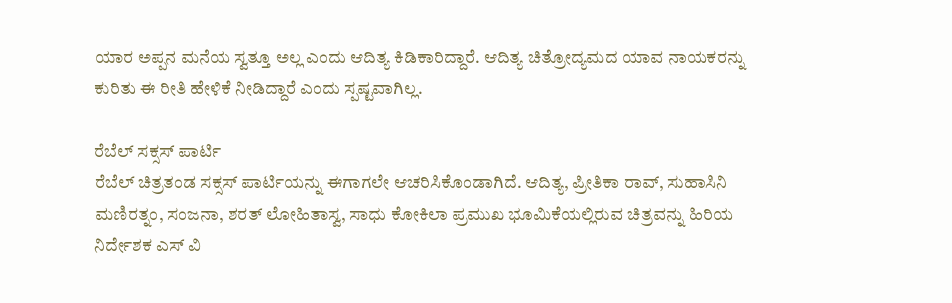ಯಾರ ಅಪ್ಪನ ಮನೆಯ ಸ್ವತ್ತೂ ಅಲ್ಲ ಎಂದು ಆದಿತ್ಯ ಕಿಡಿಕಾರಿದ್ದಾರೆ. ಆದಿತ್ಯ ಚಿತ್ರೋದ್ಯಮದ ಯಾವ ನಾಯಕರನ್ನು ಕುರಿತು ಈ ರೀತಿ ಹೇಳಿಕೆ ನೀಡಿದ್ದಾರೆ ಎಂದು ಸ್ಪಷ್ಟವಾಗಿಲ್ಲ.

ರೆಬೆಲ್ ಸಕ್ಸಸ್ ಪಾರ್ಟಿ
ರೆಬೆಲ್ ಚಿತ್ರತಂಡ ಸಕ್ಸಸ್ ಪಾರ್ಟಿಯನ್ನು ಈಗಾಗಲೇ ಆಚರಿಸಿಕೊಂಡಾಗಿದೆ. ಆದಿತ್ಯ, ಪ್ರೀತಿಕಾ ರಾವ್, ಸುಹಾಸಿನಿ ಮಣಿರತ್ನಂ, ಸಂಜನಾ, ಶರತ್ ಲೋಹಿತಾಸ್ವ, ಸಾಧು ಕೋಕಿಲಾ ಪ್ರಮುಖ ಭೂಮಿಕೆಯಲ್ಲಿರುವ ಚಿತ್ರವನ್ನು ಹಿರಿಯ ನಿರ್ದೇಶಕ ಎಸ್ ವಿ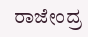ರಾಜೇಂದ್ರ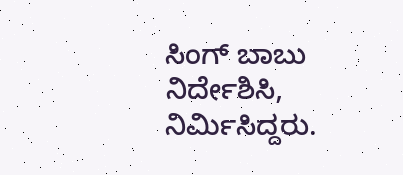ಸಿಂಗ್ ಬಾಬು ನಿರ್ದೇಶಿಸಿ, ನಿರ್ಮಿಸಿದ್ದರು.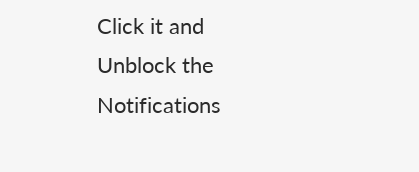Click it and Unblock the Notifications